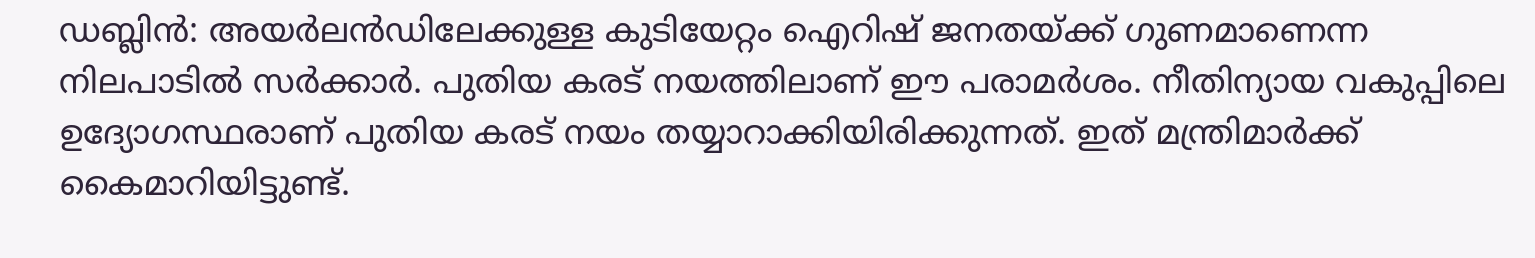ഡബ്ലിൻ: അയർലൻഡിലേക്കുള്ള കുടിയേറ്റം ഐറിഷ് ജനതയ്ക്ക് ഗുണമാണെന്ന നിലപാടിൽ സർക്കാർ. പുതിയ കരട് നയത്തിലാണ് ഈ പരാമർശം. നീതിന്യായ വകുപ്പിലെ ഉദ്യോഗസ്ഥരാണ് പുതിയ കരട് നയം തയ്യാറാക്കിയിരിക്കുന്നത്. ഇത് മന്ത്രിമാർക്ക് കൈമാറിയിട്ടുണ്ട്.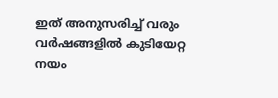ഇത് അനുസരിച്ച് വരും വർഷങ്ങളിൽ കുടിയേറ്റ നയം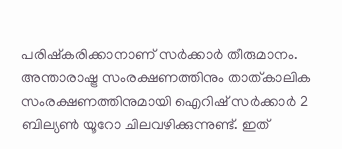പരിഷ്കരിക്കാനാണ് സർക്കാർ തീരുമാനം.
അന്താരാഷ്ട്ര സംരക്ഷണത്തിനും താത്കാലിക സംരക്ഷണത്തിനുമായി ഐറിഷ് സർക്കാർ 2 ബില്യൺ യൂറോ ചിലവഴിക്കുന്നുണ്ട്. ഇത്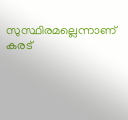സുസ്ഥിരമല്ലെന്നാണ് കരട്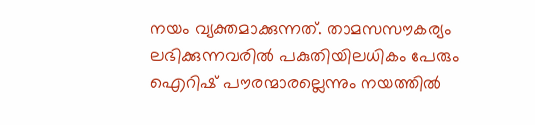നയം വ്യക്തമാക്കുന്നത്. താമസസൗകര്യം ലഭിക്കുന്നവരിൽ പകുതിയിലധികം പേരും ഐറിഷ് പൗരന്മാരല്ലെന്നും നയത്തിൽ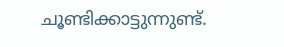ചൂണ്ടിക്കാട്ടുന്നുണ്ട്.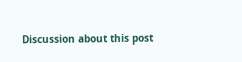Discussion about this post